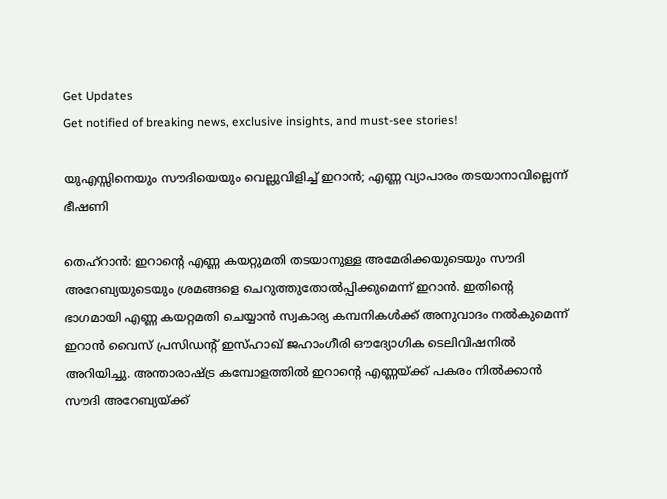Get Updates
Get notified of breaking news, exclusive insights, and must-see stories!

യുഎസ്സിനെയും സൗദിയെയും വെല്ലുവിളിച്ച് ഇറാന്‍; എണ്ണ വ്യാപാരം തടയാനാവില്ലെന്ന് ഭീഷണി

തെഹ്‌റാന്‍: ഇറാന്റെ എണ്ണ കയറ്റുമതി തടയാനുള്ള അമേരിക്കയുടെയും സൗദി അറേബ്യയുടെയും ശ്രമങ്ങളെ ചെറുത്തുതോല്‍പ്പിക്കുമെന്ന് ഇറാന്‍. ഇതിന്റെ ഭാഗമായി എണ്ണ കയറ്റമതി ചെയ്യാന്‍ സ്വകാര്യ കമ്പനികള്‍ക്ക് അനുവാദം നല്‍കുമെന്ന് ഇറാന്‍ വൈസ് പ്രസിഡന്റ് ഇസ്ഹാഖ് ജഹാംഗീരി ഔദ്യോഗിക ടെലിവിഷനില്‍ അറിയിച്ചു. അന്താരാഷ്ട്ര കമ്പോളത്തില്‍ ഇറാന്റെ എണ്ണയ്ക്ക് പകരം നില്‍ക്കാന്‍ സൗദി അറേബ്യയ്ക്ക്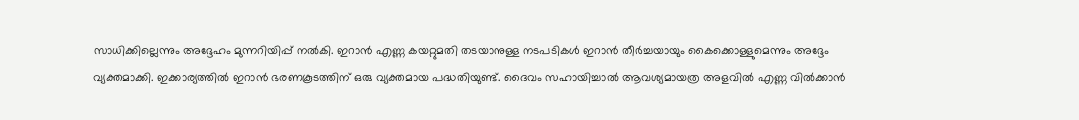സാധിക്കില്ലെന്നും അദ്ദേഹം മുന്നറിയിപ്പ് നല്‍കി. ഇറാന്‍ എണ്ണ കയറ്റുമതി തടയാനുള്ള നടപടികള്‍ ഇറാന്‍ തീര്‍ച്ചയായും കൈക്കൊള്ളുമെന്നും അദ്ദേം വ്യക്തമാക്കി. ഇക്കാര്യത്തില്‍ ഇറാന്‍ ഭരണകൂടത്തിന് ഒരു വ്യക്തമായ പദ്ധതിയുണ്ട്. ദൈവം സഹായിച്ചാല്‍ ആവശ്യമായത്ര അളവില്‍ എണ്ണ വില്‍ക്കാന്‍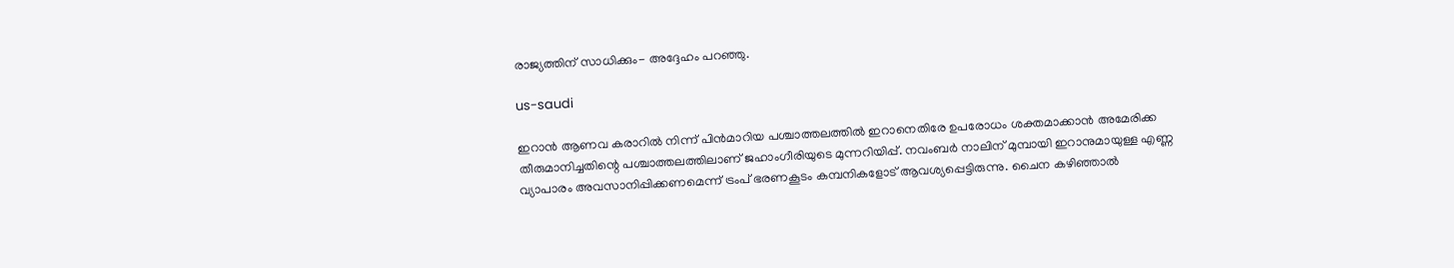രാജ്യത്തിന് സാധിക്കും- അദ്ദേഹം പറഞ്ഞു.

us-saudi

ഇറാന്‍ ആണവ കരാറില്‍ നിന്ന് പിന്‍മാറിയ പശ്ചാത്തലത്തില്‍ ഇറാനെതിരേ ഉപരോധം ശക്തമാക്കാന്‍ അമേരിക്ക തീരുമാനിച്ചതിന്റെ പശ്ചാത്തലത്തിലാണ് ജഹാംഗീരിയുടെ മുന്നറിയിപ്പ്. നവംബര്‍ നാലിന് മുമ്പായി ഇറാനുമായുള്ള എണ്ണ വ്യാപാരം അവസാനിപ്പിക്കണമെന്ന് ട്രംപ് ഭരണകൂടം കമ്പനികളോട് ആവശ്യപ്പെട്ടിരുന്നു. ചൈന കഴിഞ്ഞാല്‍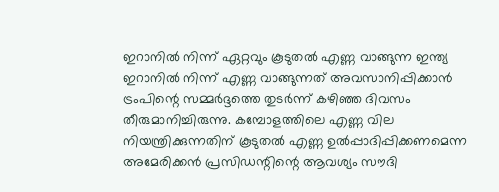ഇറാനില്‍ നിന്ന് ഏറ്റവും കൂടുതല്‍ എണ്ണ വാങ്ങുന്ന ഇന്ത്യ ഇറാനില്‍ നിന്ന് എണ്ണ വാങ്ങുന്നത് അവസാനിപ്പിക്കാന്‍ ട്രംപിന്റെ സമ്മര്‍ദ്ദത്തെ തുടര്‍ന്ന് കഴിഞ്ഞ ദിവസം തീരുമാനിച്ചിരുന്നു. കമ്പോളത്തിലെ എണ്ണ വില നിയന്ത്രിക്കുന്നതിന് കൂടുതല്‍ എണ്ണ ഉല്‍പ്പാദിപ്പിക്കണമെന്ന അമേരിക്കന്‍ പ്രസിഡന്റിന്റെ ആവശ്യം സൗദി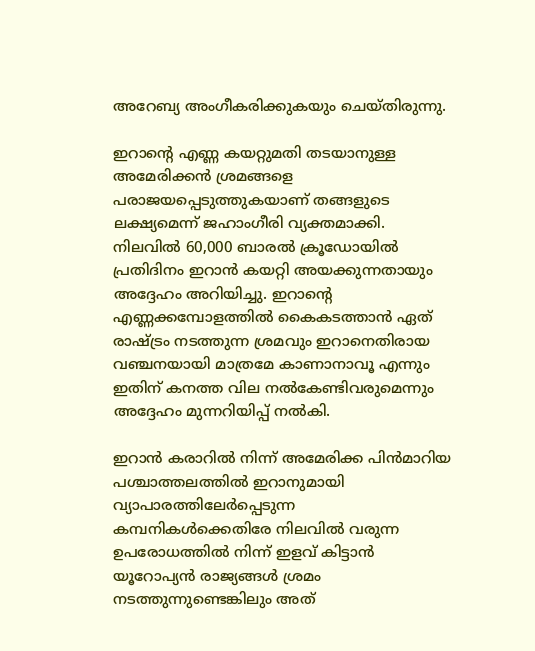അറേബ്യ അംഗീകരിക്കുകയും ചെയ്തിരുന്നു.

ഇറാന്റെ എണ്ണ കയറ്റുമതി തടയാനുള്ള അമേരിക്കന്‍ ശ്രമങ്ങളെ പരാജയപ്പെടുത്തുകയാണ് തങ്ങളുടെ ലക്ഷ്യമെന്ന് ജഹാംഗീരി വ്യക്തമാക്കി. നിലവില്‍ 60,000 ബാരല്‍ ക്രൂഡോയില്‍ പ്രതിദിനം ഇറാന്‍ കയറ്റി അയക്കുന്നതായും അദ്ദേഹം അറിയിച്ചു. ഇറാന്റെ എണ്ണക്കമ്പോളത്തില്‍ കൈകടത്താന്‍ ഏത് രാഷ്ട്രം നടത്തുന്ന ശ്രമവും ഇറാനെതിരായ വഞ്ചനയായി മാത്രമേ കാണാനാവൂ എന്നും ഇതിന് കനത്ത വില നല്‍കേണ്ടിവരുമെന്നും അദ്ദേഹം മുന്നറിയിപ്പ് നല്‍കി.

ഇറാന്‍ കരാറില്‍ നിന്ന് അമേരിക്ക പിന്‍മാറിയ പശ്ചാത്തലത്തില്‍ ഇറാനുമായി വ്യാപാരത്തിലേര്‍പ്പെടുന്ന കമ്പനികള്‍ക്കെതിരേ നിലവില്‍ വരുന്ന ഉപരോധത്തില്‍ നിന്ന് ഇളവ് കിട്ടാന്‍ യൂറോപ്യന്‍ രാജ്യങ്ങള്‍ ശ്രമം നടത്തുന്നുണ്ടെങ്കിലും അത്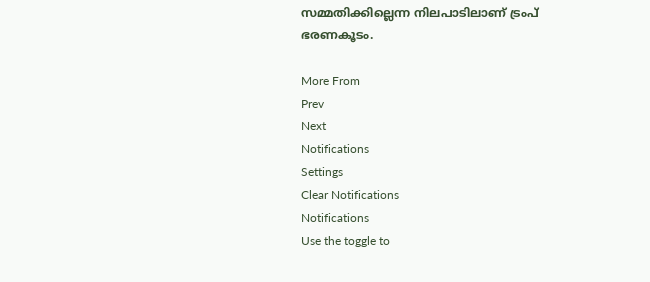സമ്മതിക്കില്ലെന്ന നിലപാടിലാണ് ട്രംപ് ഭരണകൂടം.

More From
Prev
Next
Notifications
Settings
Clear Notifications
Notifications
Use the toggle to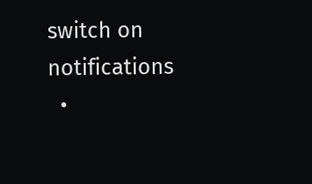switch on notifications
  •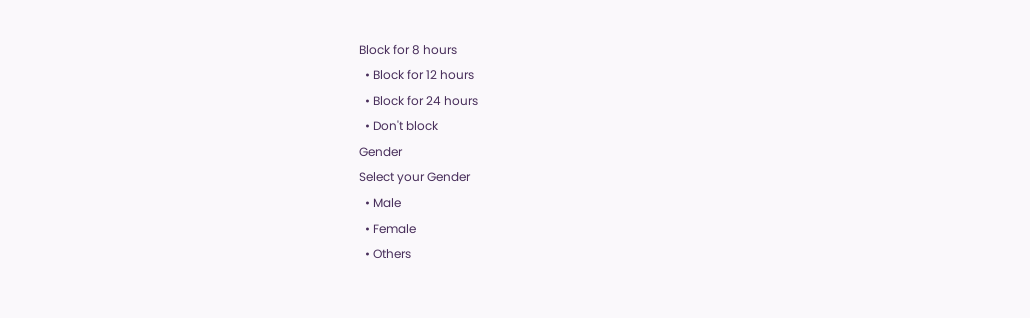Block for 8 hours
  • Block for 12 hours
  • Block for 24 hours
  • Don't block
Gender
Select your Gender
  • Male
  • Female
  • Others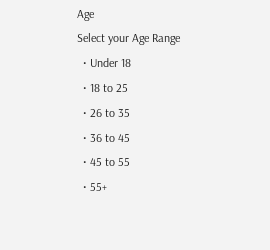Age
Select your Age Range
  • Under 18
  • 18 to 25
  • 26 to 35
  • 36 to 45
  • 45 to 55
  • 55+